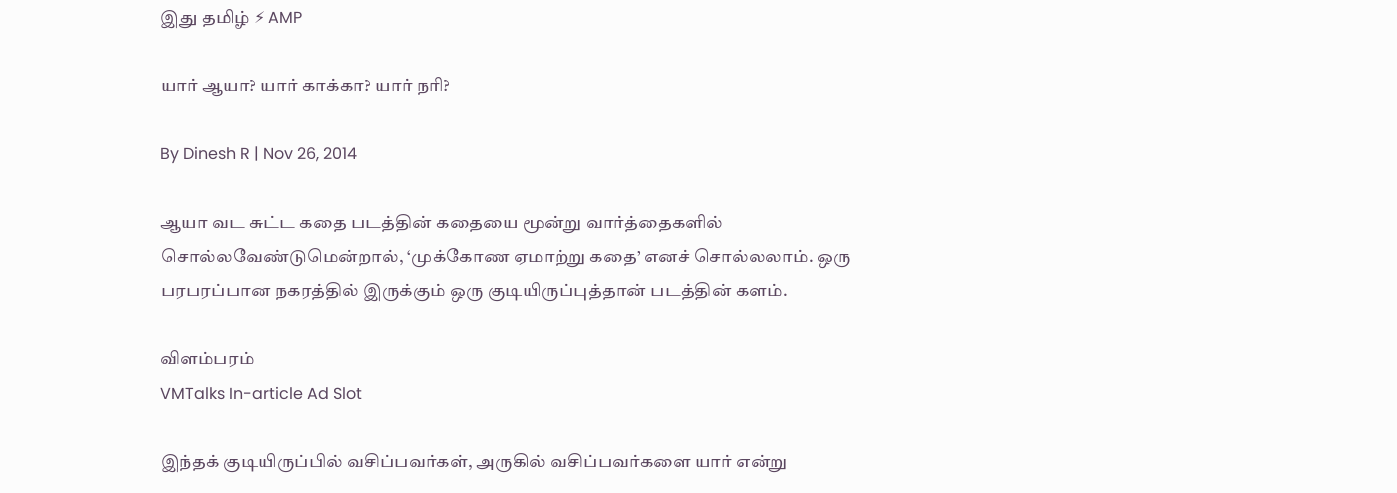இது தமிழ் ⚡ AMP

யார் ஆயா? யார் காக்கா? யார் நரி?

By Dinesh R | Nov 26, 2014

ஆயா வட சுட்ட கதை படத்தின் கதையை மூன்று வார்த்தைகளில் சொல்லவேண்டுமென்றால், ‘முக்கோண ஏமாற்று கதை’ எனச் சொல்லலாம். ஒரு பரபரப்பான நகரத்தில் இருக்கும் ஒரு குடியிருப்புத்தான் படத்தின் களம்.

விளம்பரம்
VMTalks In-article Ad Slot

இந்தக் குடியிருப்பில் வசிப்பவர்கள், அருகில் வசிப்பவர்களை யார் என்று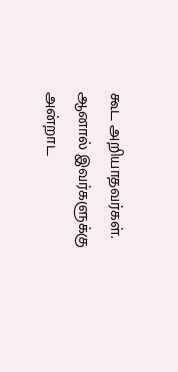கூட அறியாதவர்கள். ஆனால் இவர்களுக்கு அன்றாட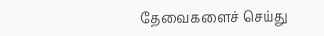தேவைகளைச் செய்து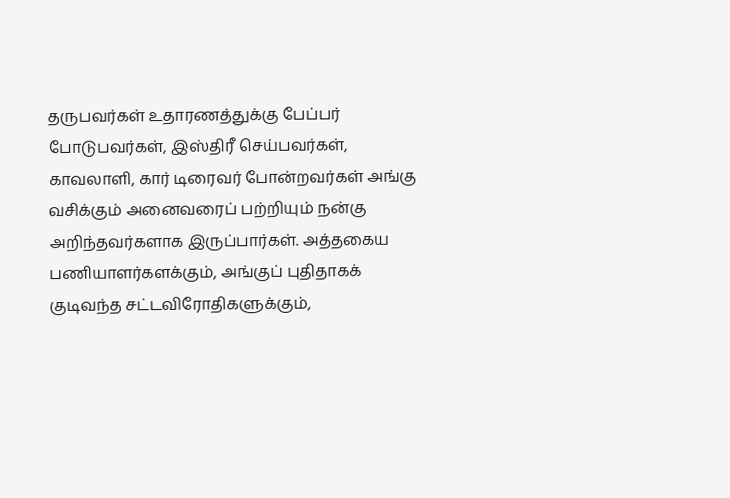தருபவர்கள் உதாரணத்துக்கு பேப்பர் போடுபவர்கள், இஸ்திரீ செய்பவர்கள், காவலாளி, கார் டிரைவர் போன்றவர்கள் அங்கு வசிக்கும் அனைவரைப் பற்றியும் நன்கு அறிந்தவர்களாக இருப்பார்கள். அத்தகைய பணியாளர்களக்கும், அங்குப் புதிதாகக் குடிவந்த சட்டவிரோதிகளுக்கும்,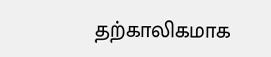தற்காலிகமாக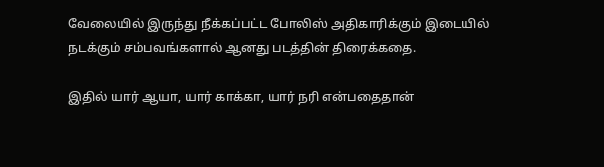வேலையில் இருந்து நீக்கப்பட்ட போலிஸ் அதிகாரிக்கும் இடையில் நடக்கும் சம்பவங்களால் ஆனது படத்தின் திரைக்கதை.

இதில் யார் ஆயா, யார் காக்கா, யார் நரி என்பதைதான்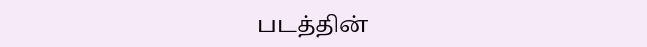படத்தின்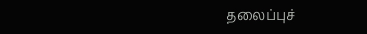தலைப்புச்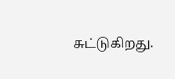சுட்டுகிறது.